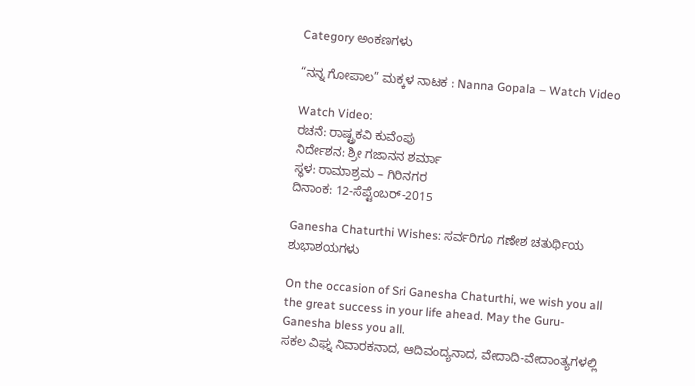Category ಅಂಕಣಗಳು

“ನನ್ನ ಗೋಪಾಲ” ಮಕ್ಕಳ ನಾಟಕ : Nanna Gopala – Watch Video

Watch Video:
ರಚನೆ: ರಾಷ್ಟ್ರಕವಿ ಕುವೆಂಪು
ನಿರ್ದೇಶನ: ಶ್ರೀ ಗಜಾನನ ಶರ್ಮಾ
ಸ್ಥಳ: ರಾಮಾಶ್ರಮ – ಗಿರಿನಗರ
ದಿನಾಂಕ: 12-ಸೆಪ್ಟೆಂಬರ್-2015

Ganesha Chaturthi Wishes: ಸರ್ವರಿಗೂ ಗಣೇಶ ಚತುರ್ಥಿಯ ಶುಭಾಶಯಗಳು

On the occasion of Sri Ganesha Chaturthi, we wish you all the great success in your life ahead. May the Guru-Ganesha bless you all.
ಸಕಲ ವಿಘ್ನ ನಿವಾರಕನಾದ, ಆದಿವಂದ್ಯನಾದ, ವೇದಾದಿ-ವೇದಾಂತ್ಯಗಳಲ್ಲಿ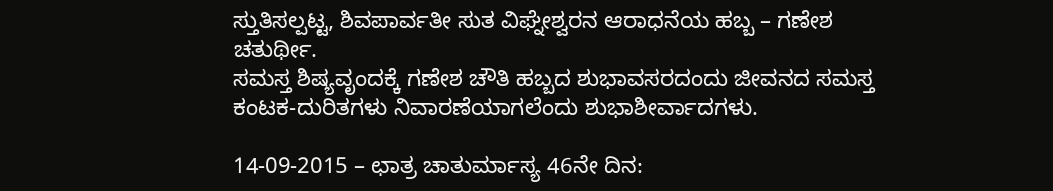ಸ್ತುತಿಸಲ್ಪಟ್ಟ, ಶಿವಪಾರ್ವತೀ ಸುತ ವಿಘ್ನೇಶ್ವರನ ಆರಾಧನೆಯ ಹಬ್ಬ – ಗಣೇಶ ಚತುರ್ಥೀ.
ಸಮಸ್ತ ಶಿಷ್ಯವೃಂದಕ್ಕೆ ಗಣೇಶ ಚೌತಿ ಹಬ್ಬದ ಶುಭಾವಸರದಂದು ಜೀವನದ ಸಮಸ್ತ ಕಂಟಕ-ದುರಿತಗಳು ನಿವಾರಣೆಯಾಗಲೆಂದು ಶುಭಾಶೀರ್ವಾದಗಳು.

14-09-2015 – ಛಾತ್ರ ಚಾತುರ್ಮಾಸ್ಯ 46ನೇ ದಿನ: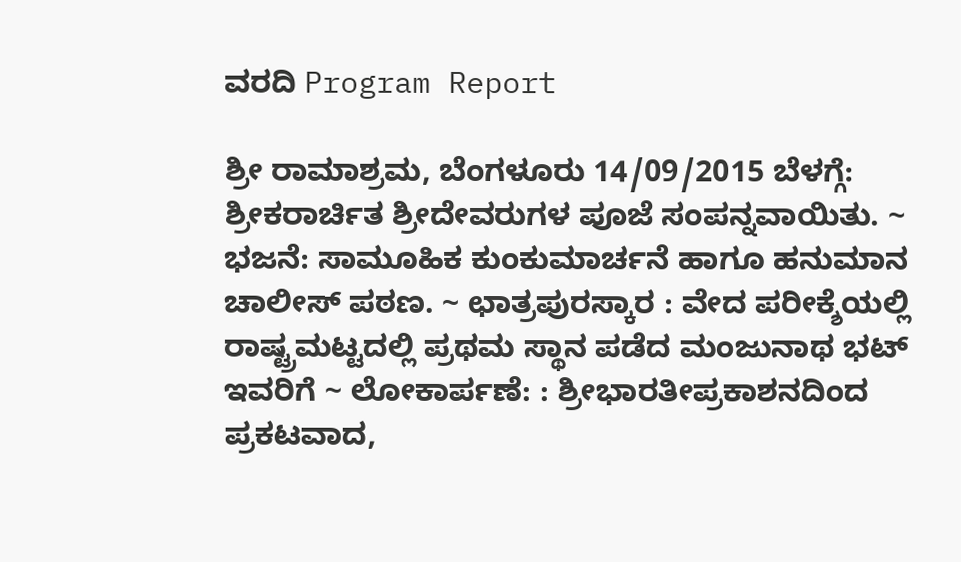ವರದಿ Program Report

ಶ್ರೀ ರಾಮಾಶ್ರಮ, ಬೆಂಗಳೂರು 14/09/2015 ಬೆಳಗ್ಗೆ: ಶ್ರೀಕರಾರ್ಚಿತ ಶ್ರೀದೇವರುಗಳ ಪೂಜೆ ಸಂಪನ್ನವಾಯಿತು. ~ ಭಜನೆ: ಸಾಮೂಹಿಕ ಕುಂಕುಮಾರ್ಚನೆ ಹಾಗೂ ಹನುಮಾನ ಚಾಲೀಸ್ ಪಠಣ. ~ ಛಾತ್ರಪುರಸ್ಕಾರ : ವೇದ ಪರೀಕ್ಶೆಯಲ್ಲಿ ರಾಷ್ಟ್ರಮಟ್ಟದಲ್ಲಿ ಪ್ರಥಮ ಸ್ಥಾನ ಪಡೆದ ಮಂಜುನಾಥ ಭಟ್ ಇವರಿಗೆ ~ ಲೋಕಾರ್ಪಣೆ: : ಶ್ರೀಭಾರತೀಪ್ರಕಾಶನದಿಂದ ಪ್ರಕಟವಾದ,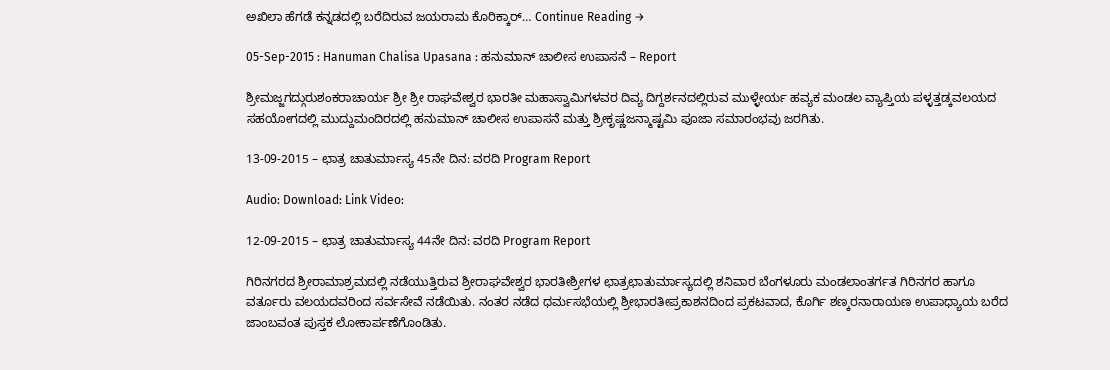ಅಖಿಲಾ ಹೆಗಡೆ ಕನ್ನಡದಲ್ಲಿ ಬರೆದಿರುವ ಜಯರಾಮ ಕೊರಿಕ್ಕಾರ್… Continue Reading →

05-Sep-2015 : Hanuman Chalisa Upasana : ಹನುಮಾನ್ ಚಾಲೀಸ ಉಪಾಸನೆ – Report

ಶ್ರೀಮಜ್ಜಗದ್ಗುರುಶಂಕರಾಚಾರ್ಯ ಶ್ರೀ ಶ್ರೀ ರಾಘವೇಶ್ವರ ಭಾರತೀ ಮಹಾಸ್ವಾಮಿಗಳವರ ದಿವ್ಯ ದಿಗ್ದರ್ಶನದಲ್ಲಿರುವ ಮುಳ್ಳೇರ್ಯ ಹವ್ಯಕ ಮಂಡಲ ವ್ಯಾಪ್ತಿಯ ಪಳ್ಳತ್ತಡ್ಕವಲಯದ ಸಹಯೋಗದಲ್ಲಿ ಮುದ್ದುಮಂದಿರದಲ್ಲಿ ಹನುಮಾನ್ ಚಾಲೀಸ ಉಪಾಸನೆ ಮತ್ತು ಶ್ರೀಕೃಷ್ಣಜನ್ಮಾಷ್ಟಮಿ ಪೂಜಾ ಸಮಾರಂಭವು ಜರಗಿತು.

13-09-2015 – ಛಾತ್ರ ಚಾತುರ್ಮಾಸ್ಯ 45ನೇ ದಿನ: ವರದಿ Program Report

Audio: Download: Link Video:

12-09-2015 – ಛಾತ್ರ ಚಾತುರ್ಮಾಸ್ಯ 44ನೇ ದಿನ: ವರದಿ Program Report

ಗಿರಿನಗರದ ಶ್ರೀರಾಮಾಶ್ರಮದಲ್ಲಿ ನಡೆಯುತ್ತಿರುವ ಶ್ರೀರಾಘವೇಶ್ವರ ಭಾರತೀಶ್ರೀಗಳ ಛಾತ್ರಛಾತುರ್ಮಾಸ್ಯದಲ್ಲಿ ಶನಿವಾರ ಬೆಂಗಳೂರು ಮಂಡಲಾಂತರ್ಗತ ಗಿರಿನಗರ ಹಾಗೂ ವರ್ತೂರು ವಲಯದವರಿಂದ ಸರ್ವಸೇವೆ ನಡೆಯಿತು. ನಂತರ ನಡೆದ ಧರ್ಮಸಭೆಯಲ್ಲಿ ಶ್ರೀಭಾರತೀಪ್ರಕಾಶನದಿಂದ ಪ್ರಕಟವಾದ, ಕೊರ್ಗಿ ಶಣ್ಕರನಾರಾಯಣ ಉಪಾಧ್ಯಾಯ ಬರೆದ ಜಾಂಬವಂತ ಪುಸ್ತಕ ಲೋಕಾರ್ಪಣೆಗೊಂಡಿತು.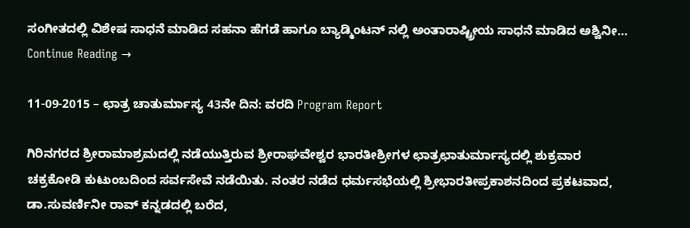ಸಂಗೀತದಲ್ಲಿ ವಿಶೇಷ ಸಾಧನೆ ಮಾಡಿದ ಸಹನಾ ಹೆಗಡೆ ಹಾಗೂ ಬ್ಯಾಡ್ಮಿಂಟನ್ ನಲ್ಲಿ ಅಂತಾರಾ‍ಷ್ಟ್ರೀಯ ಸಾಧನೆ ಮಾಡಿದ ಅಶ್ವಿನೀ… Continue Reading →

11-09-2015 – ಛಾತ್ರ ಚಾತುರ್ಮಾಸ್ಯ 43ನೇ ದಿನ: ವರದಿ Program Report

ಗಿರಿನಗರದ ಶ್ರೀರಾಮಾಶ್ರಮದಲ್ಲಿ ನಡೆಯುತ್ತಿರುವ ಶ್ರೀರಾಘವೇಶ್ವರ ಭಾರತೀಶ್ರೀಗಳ ಛಾತ್ರಛಾತುರ್ಮಾಸ್ಯದಲ್ಲಿ ಶುಕ್ರವಾರ ಚಕ್ರಕೋಡಿ ಕುಟುಂಬದಿಂದ ಸರ್ವಸೇವೆ ನಡೆಯಿತು. ನಂತರ ನಡೆದ ಧರ್ಮಸಭೆಯಲ್ಲಿ ಶ್ರೀಭಾರತೀಪ್ರಕಾಶನದಿಂದ ಪ್ರಕಟವಾದ, ಡಾ.ಸುವರ್ಣಿನೀ ರಾವ್ ಕನ್ನಡದಲ್ಲಿ ಬರೆದ,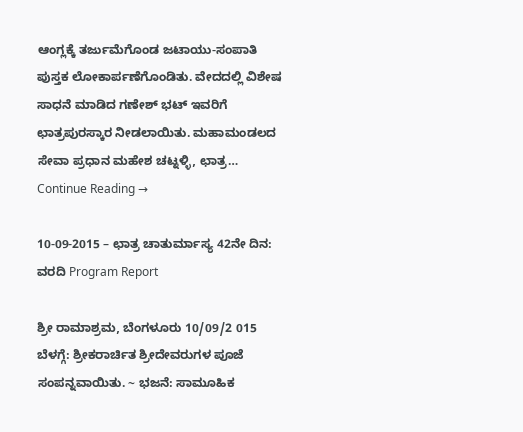ಆಂಗ್ಲಕ್ಕೆ ತರ್ಜುಮೆಗೊಂಡ ಜಟಾಯು-ಸಂಪಾತಿ ಪುಸ್ತಕ ಲೋಕಾರ್ಪಣೆಗೊಂಡಿತು. ವೇದದಲ್ಲಿ ವಿಶೇಷ ಸಾಧನೆ ಮಾಡಿದ ಗಣೇಶ್ ಭಟ್ ಇವರಿಗೆ ಛಾತ್ರಪುರಸ್ಕಾರ ನೀಡಲಾಯಿತು. ಮಹಾಮಂಡಲದ ಸೇವಾ ಪ್ರಧಾನ ಮಹೇಶ ಚಟ್ನಳ್ಳಿ, ಛಾತ್ರ… Continue Reading →

10-09-2015 – ಛಾತ್ರ ಚಾತುರ್ಮಾಸ್ಯ 42ನೇ ದಿನ: ವರದಿ Program Report

ಶ್ರೀ ರಾಮಾಶ್ರಮ, ಬೆಂಗಳೂರು 10/09/2 015 ಬೆಳಗ್ಗೆ: ಶ್ರೀಕರಾರ್ಚಿತ ಶ್ರೀದೇವರುಗಳ ಪೂಜೆ ಸಂಪನ್ನವಾಯಿತು. ~ ಭಜನೆ: ಸಾಮೂಹಿಕ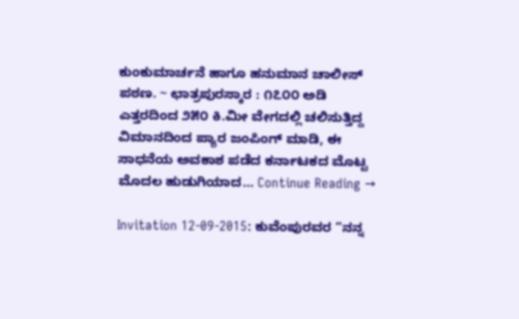ಕುಂಕುಮಾರ್ಚನೆ ಹಾಗೂ ಹನುಮಾನ ಚಾಲೀಸ್ ಪಠಣ. ~ ಛಾತ್ರಪುರಸ್ಕಾರ : ೧೭೦೦ ಅಡಿ ಎತ್ತರದಿಂದ ೨೫೦ ಕಿ.ಮೀ ವೇಗದಲ್ಲಿ ಚಲಿಸುತ್ತಿದ್ದ ವಿಮಾನದಿಂದ ಪ್ಯಾರ ಜಂಪಿಂಗ್ ಮಾಡಿ, ಈ ಸಾಧನೆಯ ಅವಕಾಶ ಪಡೆದ ಕರ್ನಾಟಕದ ಮೊಟ್ಟ ಮೊದಲ ಹುಡುಗಿಯಾದ… Continue Reading →

Invitation 12-09-2015: ಕುವೆಂಪುರವರ “ನನ್ನ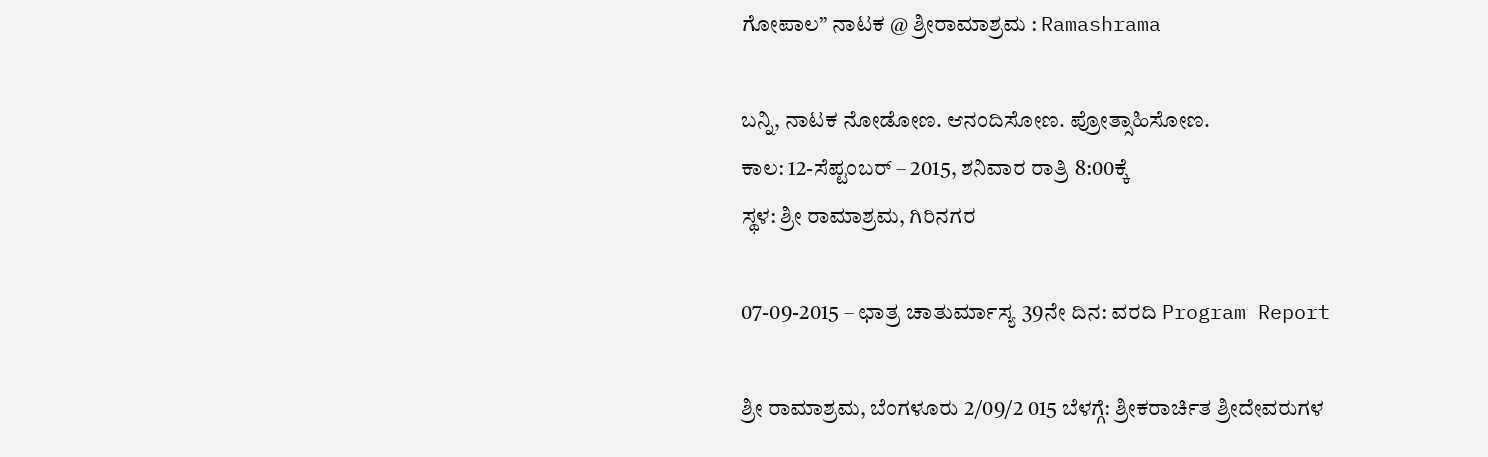ಗೋಪಾಲ” ನಾಟಕ @ ಶ್ರೀರಾಮಾಶ್ರಮ : Ramashrama

ಬನ್ನಿ, ನಾಟಕ ನೋಡೋಣ. ಆನಂದಿಸೋಣ. ಪ್ರೋತ್ಸಾಹಿಸೋಣ.
ಕಾಲ: 12-ಸೆಪ್ಟಂಬರ್ – 2015, ಶನಿವಾರ ರಾತ್ರಿ 8:00ಕ್ಕೆ
ಸ್ಥಳ: ಶ್ರೀ ರಾಮಾಶ್ರಮ, ಗಿರಿನಗರ

07-09-2015 – ಛಾತ್ರ ಚಾತುರ್ಮಾಸ್ಯ 39ನೇ ದಿನ: ವರದಿ Program Report

ಶ್ರೀ ರಾಮಾಶ್ರಮ, ಬೆಂಗಳೂರು 2/09/2 015 ಬೆಳಗ್ಗೆ: ಶ್ರೀಕರಾರ್ಚಿತ ಶ್ರೀದೇವರುಗಳ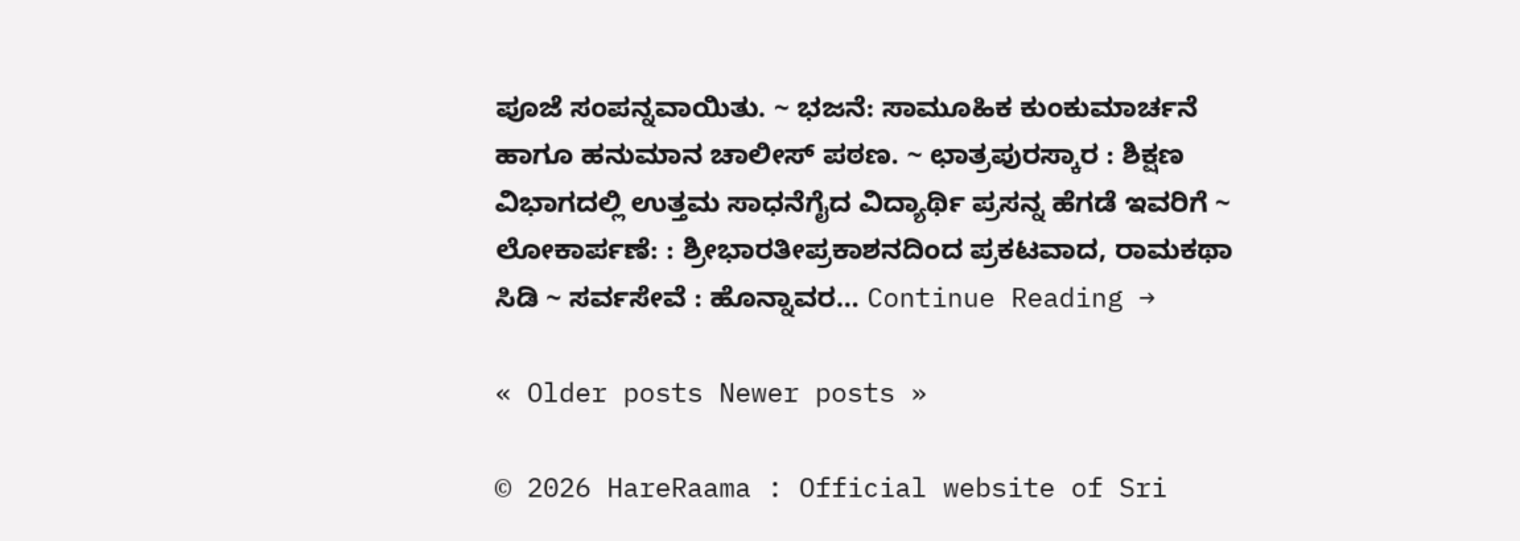ಪೂಜೆ ಸಂಪನ್ನವಾಯಿತು. ~ ಭಜನೆ: ಸಾಮೂಹಿಕ ಕುಂಕುಮಾರ್ಚನೆ ಹಾಗೂ ಹನುಮಾನ ಚಾಲೀಸ್ ಪಠಣ. ~ ಛಾತ್ರಪುರಸ್ಕಾರ : ಶಿಕ್ಷಣ ವಿಭಾಗದಲ್ಲಿ ಉತ್ತಮ ಸಾಧನೆಗೈದ ವಿದ್ಯಾರ್ಥಿ ಪ್ರಸನ್ನ ಹೆಗಡೆ ಇವರಿಗೆ ~ ಲೋಕಾರ್ಪಣೆ: : ಶ್ರೀಭಾರತೀಪ್ರಕಾಶನದಿಂದ ಪ್ರಕಟವಾದ, ರಾಮಕಥಾ ಸಿಡಿ ~ ಸರ್ವಸೇವೆ : ಹೊನ್ನಾವರ… Continue Reading →

« Older posts Newer posts »

© 2026 HareRaama : Official website of Sri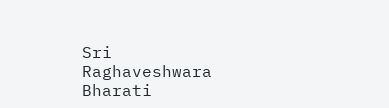Sri Raghaveshwara Bharati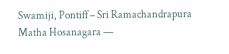Swamiji, Pontiff – Sri Ramachandrapura Matha Hosanagara —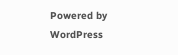Powered by WordPress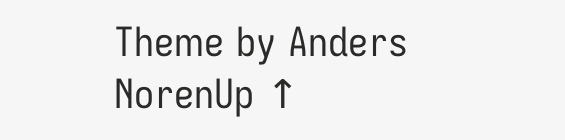Theme by Anders NorenUp ↑